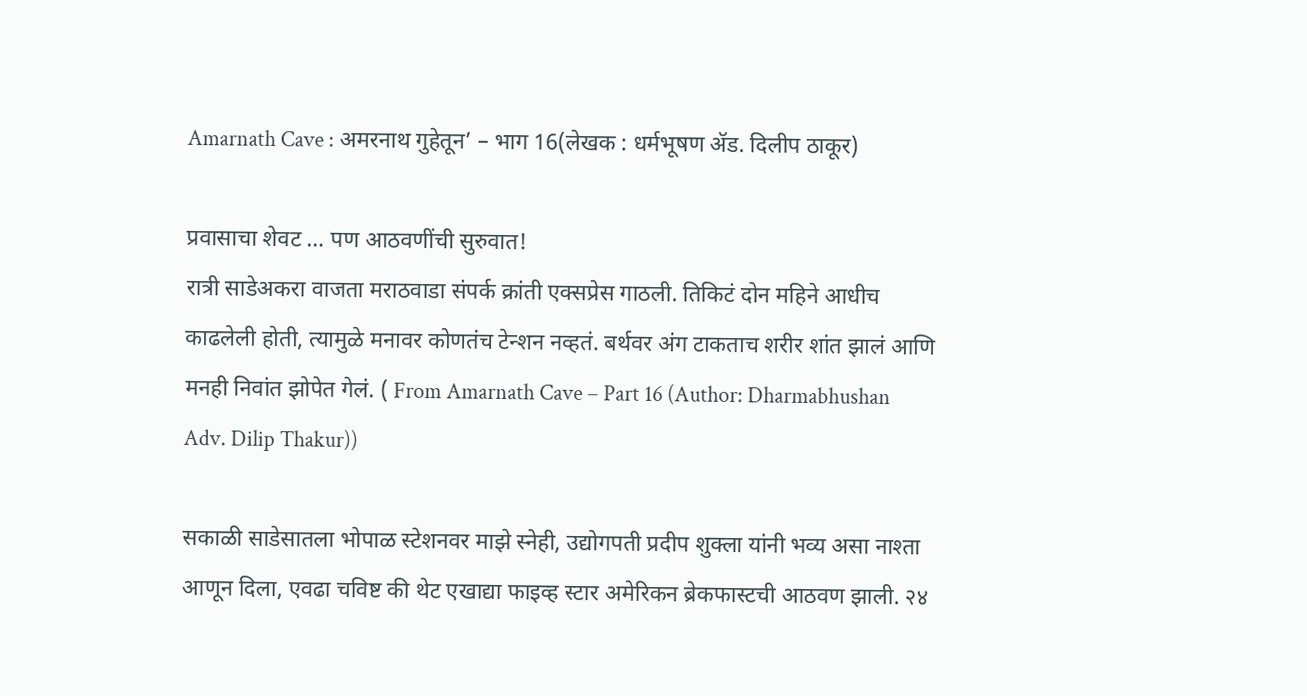Amarnath Cave : अमरनाथ गुहेतून’ – भाग 16(लेखक : धर्मभूषण ॲड. दिलीप ठाकूर)

प्रवासाचा शेवट … पण आठवणींची सुरुवात!
रात्री साडेअकरा वाजता मराठवाडा संपर्क क्रांती एक्सप्रेस गाठली. तिकिटं दोन महिने आधीच काढलेली होती, त्यामुळे मनावर कोणतंच टेन्शन नव्हतं. बर्थवर अंग टाकताच शरीर शांत झालं आणि मनही निवांत झोपेत गेलं. ( From Amarnath Cave – Part 16 (Author: Dharmabhushan Adv. Dilip Thakur))

सकाळी साडेसातला भोपाळ स्टेशनवर माझे स्नेही, उद्योगपती प्रदीप शुक्ला यांनी भव्य असा नाश्ता आणून दिला, एवढा चविष्ट की थेट एखाद्या फाइव्ह स्टार अमेरिकन ब्रेकफास्टची आठवण झाली. २४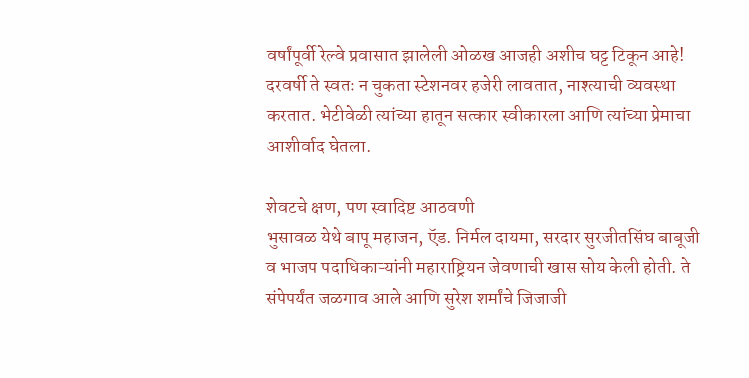वर्षांपूर्वी रेल्वे प्रवासात झालेली ओळख आजही अशीच घट्ट टिकून आहे! दरवर्षी ते स्वतः न चुकता स्टेशनवर हजेरी लावतात, नाश्त्याची व्यवस्था करतात. भेटीवेळी त्यांच्या हातून सत्कार स्वीकारला आणि त्यांच्या प्रेमाचा आशीर्वाद घेतला.

शेवटचे क्षण, पण स्वादिष्ट आठवणी
भुसावळ येथे बापू महाजन, ऍड. निर्मल दायमा, सरदार सुरजीतसिंघ बाबूजी व भाजप पदाधिकाऱ्यांनी महाराष्ट्रियन जेवणाची खास सोय केली होती. ते संपेपर्यंत जळगाव आले आणि सुरेश शर्मांचे जिजाजी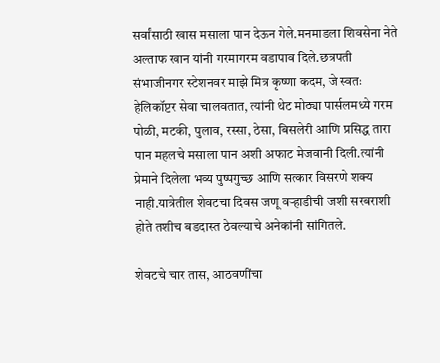सर्वांसाठी खास मसाला पान देऊन गेले.मनमाडला शिवसेना नेते अल्ताफ खान यांनी गरमागरम वडापाव दिले.छत्रपती संभाजीनगर स्टेशनवर माझे मित्र कृष्णा कदम, जे स्वतः हेलिकॉप्टर सेवा चालवतात, त्यांनी थेट मोठ्या पार्सलमध्ये गरम पोळी, मटकी, पुलाव, रस्सा, ठेसा, बिसलेरी आणि प्रसिद्ध तारा पान महलचे मसाला पान अशी अफाट मेजवानी दिली.त्यांनी प्रेमाने दिलेला भव्य पुष्पगुच्छ आणि सत्कार विसरणे शक्य नाही.यात्रेतील शेवटचा दिवस जणू वऱ्हाडीची जशी सरबराशी होते तशीच बडदास्त ठेवल्याचे अनेकांनी सांगितले.

शेवटचे चार तास, आठवणींचा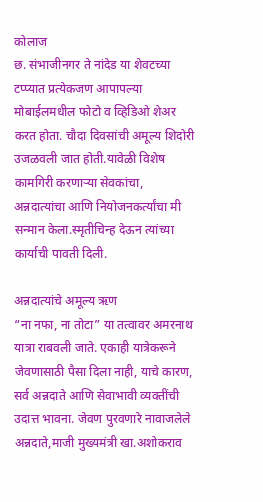कोलाज
छ. संभाजीनगर ते नांदेड या शेवटच्या टप्प्यात प्रत्येकजण आपापल्या मोबाईलमधील फोटो व व्हिडिओ शेअर करत होता. चौदा दिवसांची अमूल्य शिदोरी उजळवली जात होती.यावेळी विशेष कामगिरी करणाऱ्या सेवकांचा, अन्नदात्यांचा आणि नियोजनकर्त्यांचा मी सन्मान केला.स्मृतीचिन्ह देऊन त्यांच्या कार्याची पावती दिली.

अन्नदात्यांचे अमूल्य ऋण
“ना नफा, ना तोटा” या तत्वावर अमरनाथ यात्रा राबवली जाते. एकाही यात्रेकरूने जेवणासाठी पैसा दिला नाही, याचे कारण, सर्व अन्नदाते आणि सेवाभावी व्यक्तींची उदात्त भावना. जेवण पुरवणारे नावाजलेले अन्नदाते,माजी मुख्यमंत्री खा.अशोकराव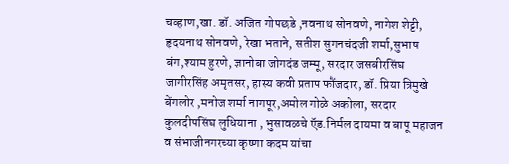चव्हाण,खा. डॉ. अजित गोपछडे ,नवनाथ सोनवणे, नागेश शेट्टी, हृदयनाथ सोनवणे, रेखा भताने, सतीश सुगनचंदजी शर्मा,सुभाष बंग,श्याम हुरणे, ज्ञानोबा जोगदंड जम्मू, सरदार जसबीरसिंघ जागीरसिंह अमृतसर, हास्य कवी प्रताप फौंजदार, डॉ. प्रिया त्रिमुखे बेंगलोर ,मनोज शर्मा नागपूर,अमोल गोळे अकोला, सरदार कुलदीपसिंघ लुधियाना , भुसावळचे ऍड.निर्मल दायमा व बापू महाजन व संभाजीनगरच्या कृष्णा कदम यांचा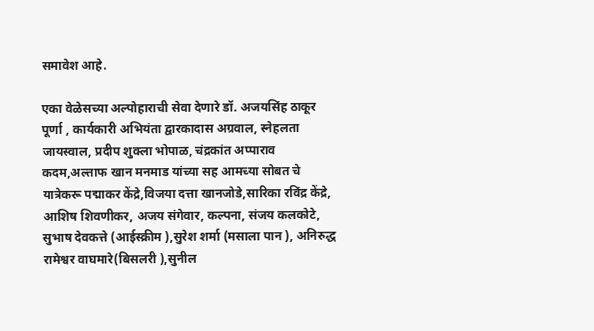समावेश आहे.

एका वेळेसच्या अल्पोहाराची सेवा देणारे डॉ. अजयसिंह ठाकूर पूर्णा , कार्यकारी अभियंता द्वारकादास अग्रवाल, स्नेहलता जायस्वाल, प्रदीप शुक्ला भोपाळ, चंद्रकांत अप्पाराव कदम,अल्ताफ खान मनमाड यांच्या सह आमच्या सोबत चे यात्रेकरू पद्माकर केंद्रे,विजया दत्ता खानजोडे,सारिका रविंद्र केंद्रे, आशिष शिवणीकर, अजय संगेवार, कल्पना, संजय कलकोटे, सुभाष देवकत्ते (आईस्क्रीम ),सुरेश शर्मा (मसाला पान ), अनिरुद्ध रामेश्वर वाघमारे(बिसलरी ),सुनील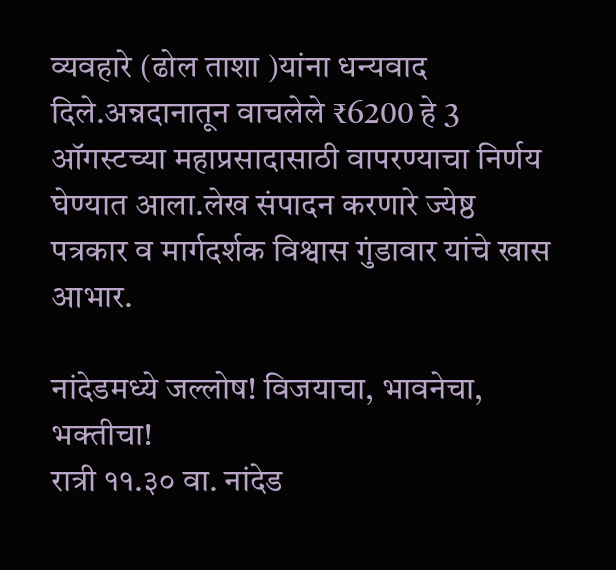व्यवहारे (ढोल ताशा )यांना धन्यवाद दिले.अन्नदानातून वाचलेले ₹6200 हे 3 ऑगस्टच्या महाप्रसादासाठी वापरण्याचा निर्णय घेण्यात आला.लेख संपादन करणारे ज्येष्ठ पत्रकार व मार्गदर्शक विश्वास गुंडावार यांचे खास आभार.

नांदेडमध्ये जल्लोष! विजयाचा, भावनेचा, भक्तीचा!
रात्री ११.३० वा. नांदेड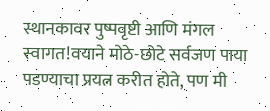स्थानकावर पुष्पवृष्टी आणि मंगल स्वागत!वयाने मोठे-छोटे सर्वजण पाया पडण्याचा प्रयत्न करीत होते, पण मी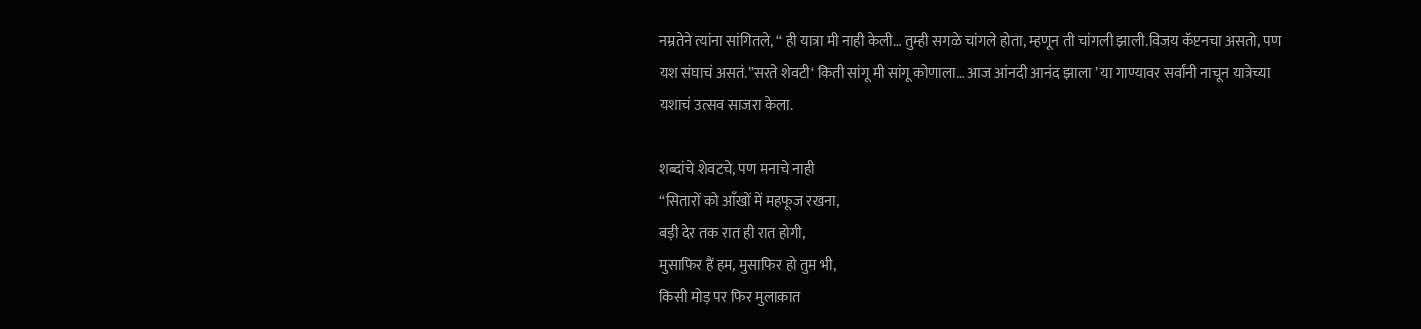नम्रतेने त्यांना सांगितले, “ ही यात्रा मी नाही केली… तुम्ही सगळे चांगले होता, म्हणून ती चांगली झाली.विजय कॅप्टनचा असतो, पण यश संघाचं असतं.”सरते शेवटी‘ किती सांगू मी सांगू कोणाला… आज आंनदी आनंद झाला ’ या गाण्यावर सर्वांनी नाचून यात्रेच्या यशाचं उत्सव साजरा केला.

शब्दांचे शेवटचे, पण मनाचे नाही
“सितारों को आँखों में महफूज रखना,
बड़ी देर तक रात ही रात होगी,
मुसाफिर हैं हम, मुसाफिर हो तुम भी,
किसी मोड़ पर फिर मुलाक़ात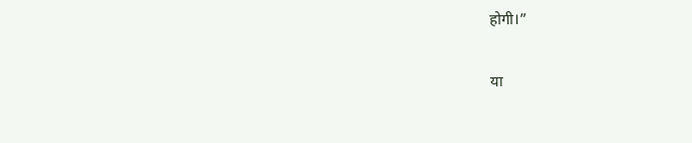होगी।”

या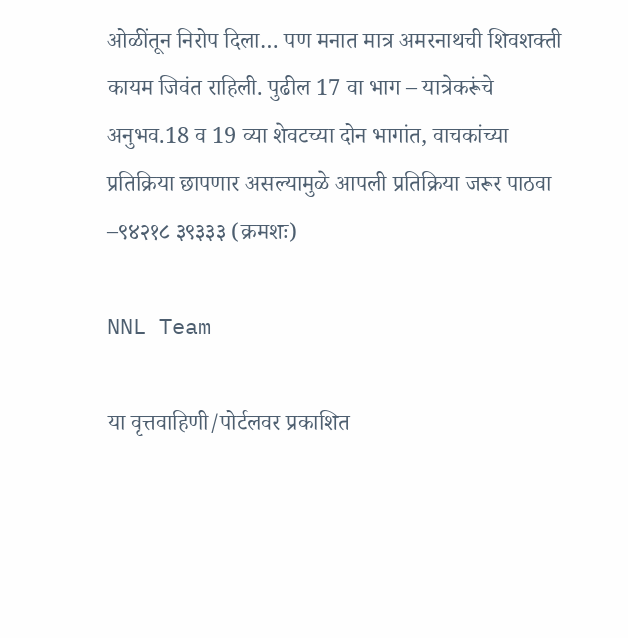ओळींतून निरोप दिला… पण मनात मात्र अमरनाथची शिवशक्ती कायम जिवंत राहिली. पुढील 17 वा भाग – यात्रेकरूंचे अनुभव.18 व 19 व्या शेवटच्या दोन भागांत, वाचकांच्या प्रतिक्रिया छापणार असल्यामुळे आपली प्रतिक्रिया जरूर पाठवा –९४२१८ ३९३३३ (क्रमशः)

NNL Team

या वृत्तवाहिणी/पोर्टलवर प्रकाशित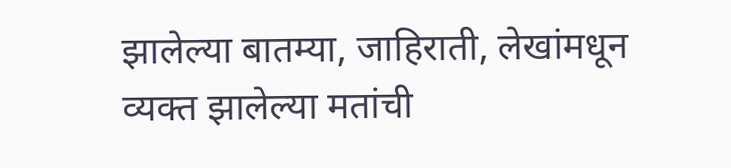झालेल्या बातम्या, जाहिराती, लेखांमधून व्यक्त झालेल्या मतांची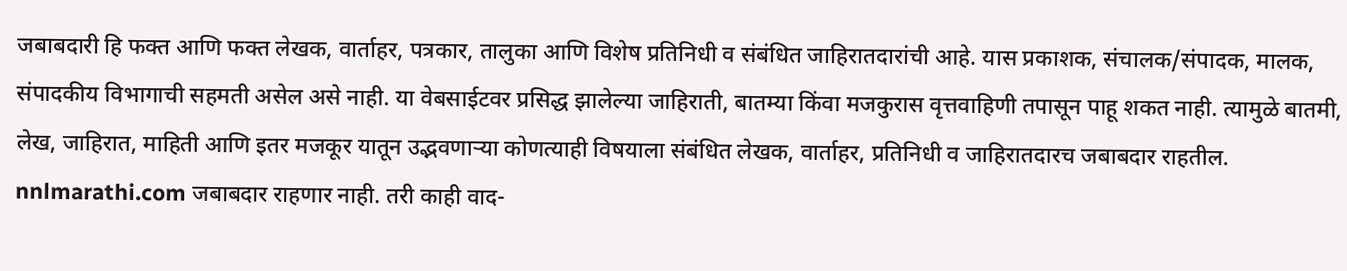जबाबदारी हि फक्त आणि फक्त लेखक, वार्ताहर, पत्रकार, तालुका आणि विशेष प्रतिनिधी व संबंधित जाहिरातदारांची आहे. यास प्रकाशक, संचालक/संपादक, मालक, संपादकीय विभागाची सहमती असेल असे नाही. या वेबसाईटवर प्रसिद्ध झालेल्या जाहिराती, बातम्या किंवा मजकुरास वृत्तवाहिणी तपासून पाहू शकत नाही. त्यामुळे बातमी, लेख, जाहिरात, माहिती आणि इतर मजकूर यातून उद्भवणाऱ्या कोणत्याही विषयाला संबंधित लेखक, वार्ताहर, प्रतिनिधी व जाहिरातदारच जबाबदार राहतील. nnlmarathi.com जबाबदार राहणार नाही. तरी काही वाद-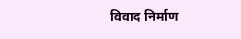विवाद निर्माण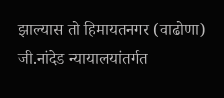झाल्यास तो हिमायतनगर (वाढोणा) जी.नांदेड न्यायालयांतर्गत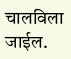चालविला जाईल.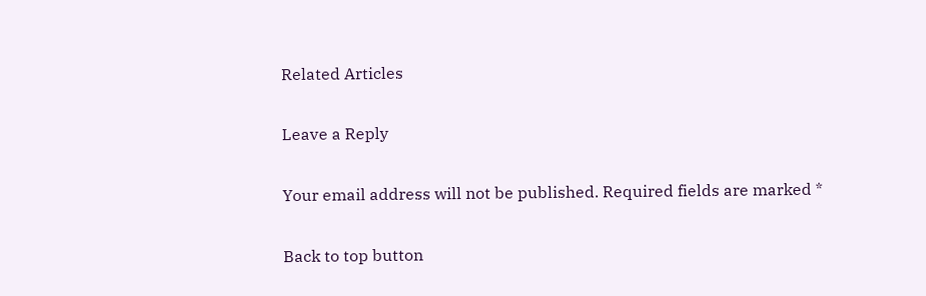Related Articles

Leave a Reply

Your email address will not be published. Required fields are marked *

Back to top button